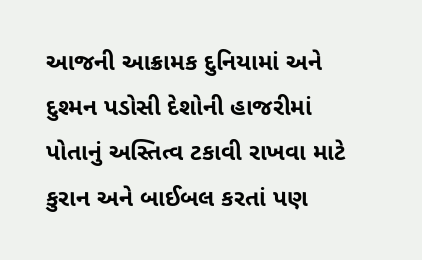આજની આક્રામક દુનિયામાં અને દુશ્મન પડોસી દેશોની હાજરીમાં પોતાનું અસ્તિત્વ ટકાવી રાખવા માટે કુરાન અને બાઈબલ કરતાં પણ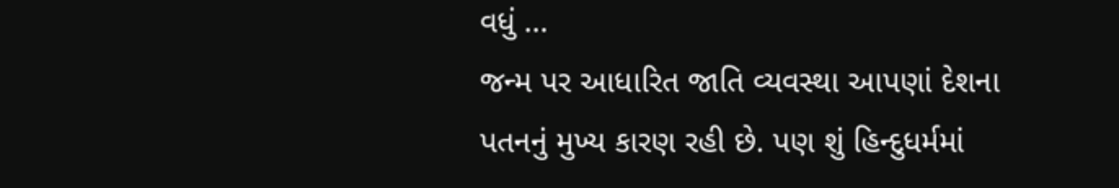વધું ...
જન્મ પર આધારિત જાતિ વ્યવસ્થા આપણાં દેશના પતનનું મુખ્ય કારણ રહી છે. પણ શું હિન્દુધર્મમાં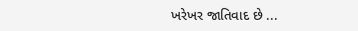ખરેખર જાતિવાદ છે ...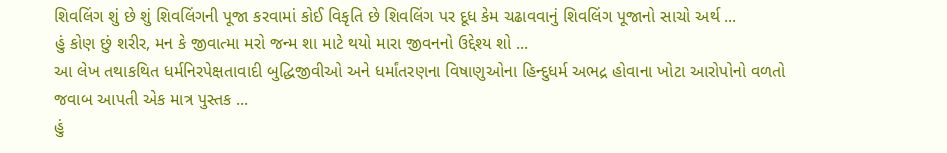શિવલિંગ શું છે શું શિવલિંગની પૂજા કરવામાં કોઈ વિકૃતિ છે શિવલિંગ પર દૂધ કેમ ચઢાવવાનું શિવલિંગ પૂજાનો સાચો અર્થ ...
હું કોણ છું શરીર, મન કે જીવાત્મા મરો જન્મ શા માટે થયો મારા જીવનનો ઉદ્દેશ્ય શો ...
આ લેખ તથાકથિત ધર્મનિરપેક્ષતાવાદી બુદ્ધિજીવીઓ અને ધર્માંતરણના વિષાણુઓના હિન્દુધર્મ અભદ્ર હોવાના ખોટા આરોપોનો વળતો જવાબ આપતી એક માત્ર પુસ્તક ...
હું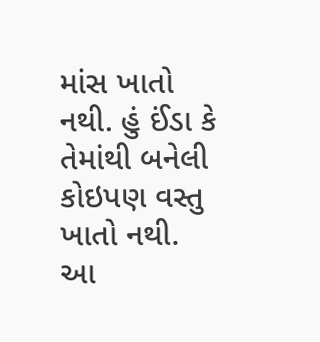માંસ ખાતો નથી. હું ઈંડા કે તેમાંથી બનેલી કોઇપણ વસ્તુ ખાતો નથી. આ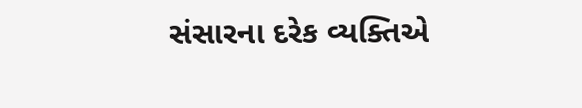સંસારના દરેક વ્યક્તિએ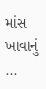માંસ ખાવાનું ...